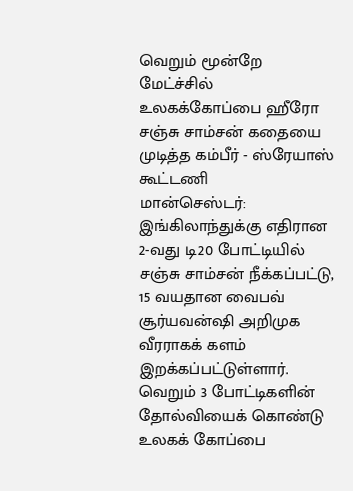வெறும் மூன்றே மேட்ச்சில் உலகக்கோப்பை ஹீரோ சஞ்சு சாம்சன் கதையை முடித்த கம்பீர் - ஸ்ரேயாஸ் கூட்டணி
மான்செஸ்டர்: இங்கிலாந்துக்கு எதிரான 2-வது டி20 போட்டியில் சஞ்சு சாம்சன் நீக்கப்பட்டு, 15 வயதான வைபவ் சூர்யவன்ஷி அறிமுக வீரராகக் களம் இறக்கப்பட்டுள்ளார். வெறும் 3 போட்டிகளின் தோல்வியைக் கொண்டு உலகக் கோப்பை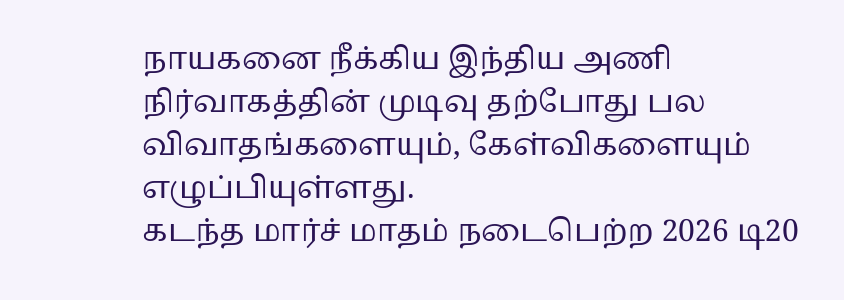நாயகனை நீக்கிய இந்திய அணி நிர்வாகத்தின் முடிவு தற்போது பல விவாதங்களையும், கேள்விகளையும் எழுப்பியுள்ளது.
கடந்த மார்ச் மாதம் நடைபெற்ற 2026 டி20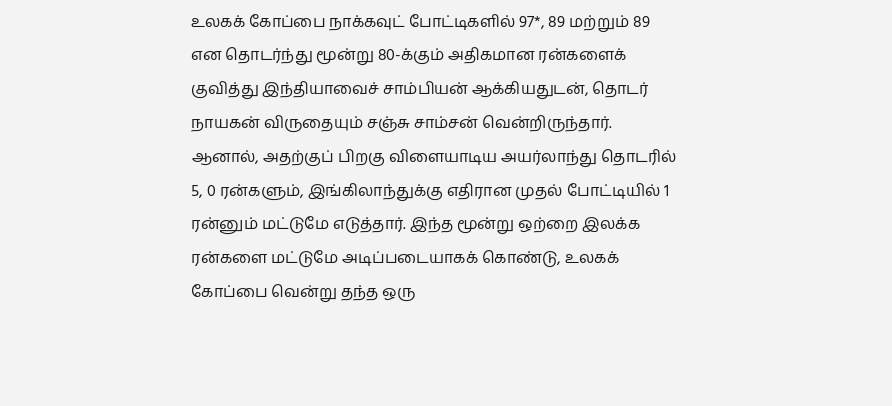உலகக் கோப்பை நாக்கவுட் போட்டிகளில் 97*, 89 மற்றும் 89 என தொடர்ந்து மூன்று 80-க்கும் அதிகமான ரன்களைக் குவித்து இந்தியாவைச் சாம்பியன் ஆக்கியதுடன், தொடர் நாயகன் விருதையும் சஞ்சு சாம்சன் வென்றிருந்தார். ஆனால், அதற்குப் பிறகு விளையாடிய அயர்லாந்து தொடரில் 5, 0 ரன்களும், இங்கிலாந்துக்கு எதிரான முதல் போட்டியில் 1 ரன்னும் மட்டுமே எடுத்தார். இந்த மூன்று ஒற்றை இலக்க ரன்களை மட்டுமே அடிப்படையாகக் கொண்டு, உலகக் கோப்பை வென்று தந்த ஒரு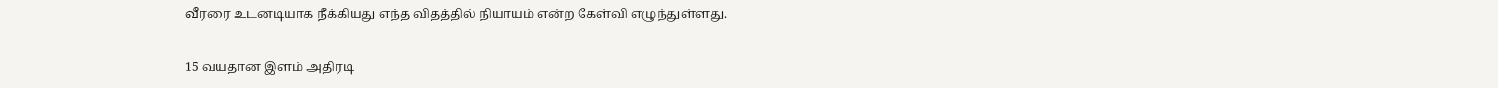வீரரை உடனடியாக நீக்கியது எந்த விதத்தில் நியாயம் என்ற கேள்வி எழுந்துள்ளது.

15 வயதான இளம் அதிரடி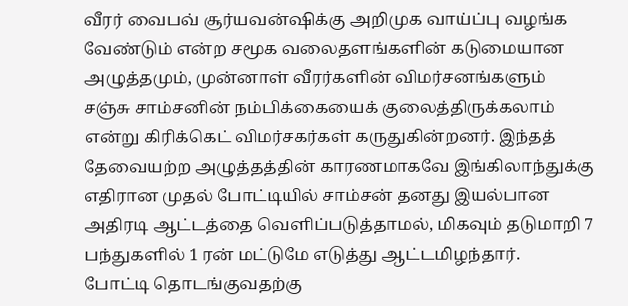வீரர் வைபவ் சூர்யவன்ஷிக்கு அறிமுக வாய்ப்பு வழங்க வேண்டும் என்ற சமூக வலைதளங்களின் கடுமையான அழுத்தமும், முன்னாள் வீரர்களின் விமர்சனங்களும் சஞ்சு சாம்சனின் நம்பிக்கையைக் குலைத்திருக்கலாம் என்று கிரிக்கெட் விமர்சகர்கள் கருதுகின்றனர். இந்தத் தேவையற்ற அழுத்தத்தின் காரணமாகவே இங்கிலாந்துக்கு எதிரான முதல் போட்டியில் சாம்சன் தனது இயல்பான அதிரடி ஆட்டத்தை வெளிப்படுத்தாமல், மிகவும் தடுமாறி 7 பந்துகளில் 1 ரன் மட்டுமே எடுத்து ஆட்டமிழந்தார்.
போட்டி தொடங்குவதற்கு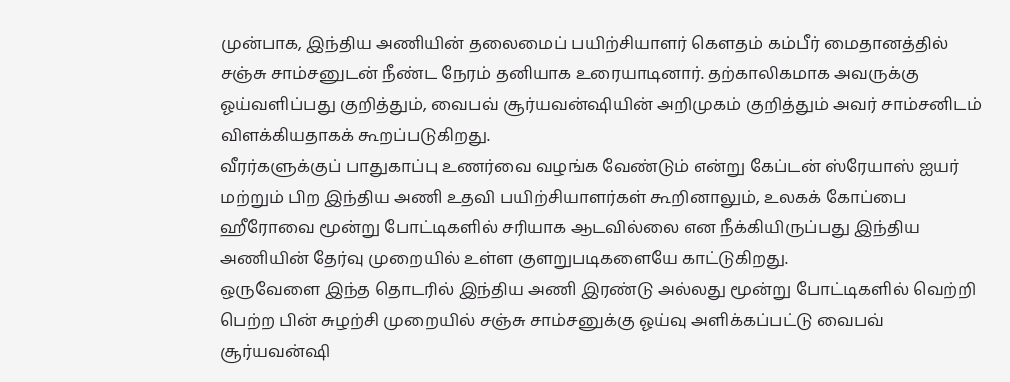முன்பாக, இந்திய அணியின் தலைமைப் பயிற்சியாளர் கௌதம் கம்பீர் மைதானத்தில் சஞ்சு சாம்சனுடன் நீண்ட நேரம் தனியாக உரையாடினார். தற்காலிகமாக அவருக்கு ஓய்வளிப்பது குறித்தும், வைபவ் சூர்யவன்ஷியின் அறிமுகம் குறித்தும் அவர் சாம்சனிடம் விளக்கியதாகக் கூறப்படுகிறது.
வீரர்களுக்குப் பாதுகாப்பு உணர்வை வழங்க வேண்டும் என்று கேப்டன் ஸ்ரேயாஸ் ஐயர் மற்றும் பிற இந்திய அணி உதவி பயிற்சியாளர்கள் கூறினாலும், உலகக் கோப்பை ஹீரோவை மூன்று போட்டிகளில் சரியாக ஆடவில்லை என நீக்கியிருப்பது இந்திய அணியின் தேர்வு முறையில் உள்ள குளறுபடிகளையே காட்டுகிறது.
ஒருவேளை இந்த தொடரில் இந்திய அணி இரண்டு அல்லது மூன்று போட்டிகளில் வெற்றி பெற்ற பின் சுழற்சி முறையில் சஞ்சு சாம்சனுக்கு ஓய்வு அளிக்கப்பட்டு வைபவ் சூர்யவன்ஷி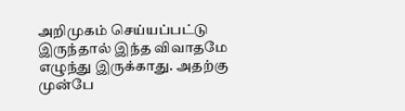அறிமுகம் செய்யப்பட்டு இருந்தால் இந்த விவாதமே எழுந்து இருக்காது. அதற்கு முன்பே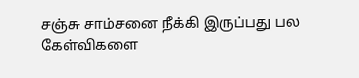சஞ்சு சாம்சனை நீக்கி இருப்பது பல கேள்விகளை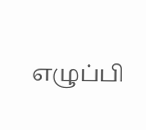எழுப்பி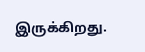இருக்கிறது.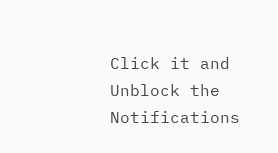Click it and Unblock the Notifications